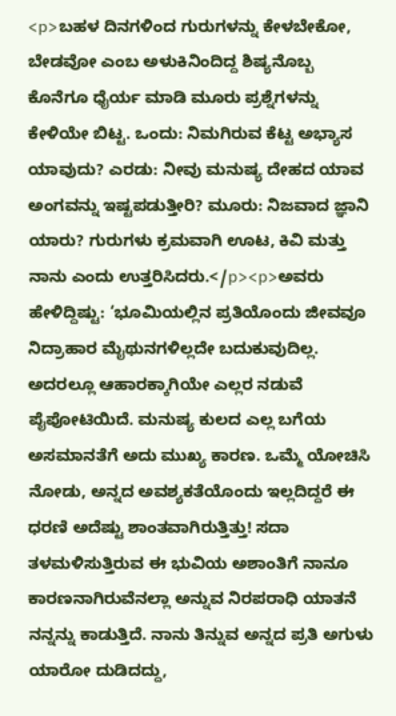<p>ಬಹಳ ದಿನಗಳಿಂದ ಗುರುಗಳನ್ನು ಕೇಳಬೇಕೋ, ಬೇಡವೋ ಎಂಬ ಅಳುಕಿನಿಂದಿದ್ದ ಶಿಷ್ಯನೊಬ್ಬ ಕೊನೆಗೂ ಧೈರ್ಯ ಮಾಡಿ ಮೂರು ಪ್ರಶ್ನೆಗಳನ್ನು ಕೇಳಿಯೇ ಬಿಟ್ಟ. ಒಂದು: ನಿಮಗಿರುವ ಕೆಟ್ಟ ಅಭ್ಯಾಸ ಯಾವುದು? ಎರಡು: ನೀವು ಮನುಷ್ಯ ದೇಹದ ಯಾವ ಅಂಗವನ್ನು ಇಷ್ಟಪಡುತ್ತೀರಿ? ಮೂರು: ನಿಜವಾದ ಜ್ಞಾನಿ ಯಾರು? ಗುರುಗಳು ಕ್ರಮವಾಗಿ ಊಟ, ಕಿವಿ ಮತ್ತು ನಾನು ಎಂದು ಉತ್ತರಿಸಿದರು.</p><p>ಅವರು ಹೇಳಿದ್ದಿಷ್ಟು: ‘ಭೂಮಿಯಲ್ಲಿನ ಪ್ರತಿಯೊಂದು ಜೀವವೂ ನಿದ್ರಾಹಾರ ಮೈಥುನಗಳಿಲ್ಲದೇ ಬದುಕುವುದಿಲ್ಲ. ಅದರಲ್ಲೂ ಆಹಾರಕ್ಕಾಗಿಯೇ ಎಲ್ಲರ ನಡುವೆ ಪೈಪೋಟಿಯಿದೆ. ಮನುಷ್ಯ ಕುಲದ ಎಲ್ಲ ಬಗೆಯ ಅಸಮಾನತೆಗೆ ಅದು ಮುಖ್ಯ ಕಾರಣ. ಒಮ್ಮೆ ಯೋಚಿಸಿ ನೋಡು, ಅನ್ನದ ಅವಶ್ಯಕತೆಯೊಂದು ಇಲ್ಲದಿದ್ದರೆ ಈ ಧರಣಿ ಅದೆಷ್ಟು ಶಾಂತವಾಗಿರುತ್ತಿತ್ತು! ಸದಾ ತಳಮಳಿಸುತ್ತಿರುವ ಈ ಭುವಿಯ ಅಶಾಂತಿಗೆ ನಾನೂ ಕಾರಣನಾಗಿರುವೆನಲ್ಲಾ ಅನ್ನುವ ನಿರಪರಾಧಿ ಯಾತನೆ ನನ್ನನ್ನು ಕಾಡುತ್ತಿದೆ. ನಾನು ತಿನ್ನುವ ಅನ್ನದ ಪ್ರತಿ ಅಗುಳು ಯಾರೋ ದುಡಿದದ್ದು,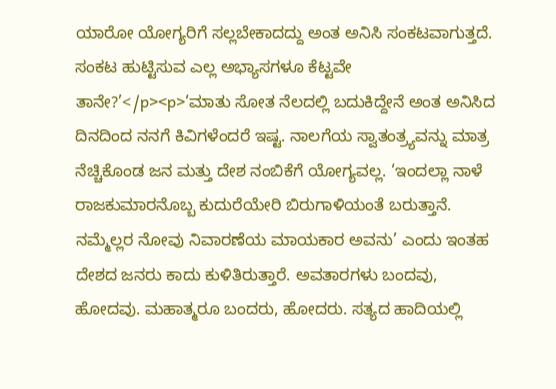ಯಾರೋ ಯೋಗ್ಯರಿಗೆ ಸಲ್ಲಬೇಕಾದದ್ದು ಅಂತ ಅನಿಸಿ ಸಂಕಟವಾಗುತ್ತದೆ. ಸಂಕಟ ಹುಟ್ಟಿಸುವ ಎಲ್ಲ ಅಭ್ಯಾಸಗಳೂ ಕೆಟ್ಟವೇ ತಾನೇ?’</p><p>‘ಮಾತು ಸೋತ ನೆಲದಲ್ಲಿ ಬದುಕಿದ್ದೇನೆ ಅಂತ ಅನಿಸಿದ ದಿನದಿಂದ ನನಗೆ ಕಿವಿಗಳೆಂದರೆ ಇಷ್ಟ. ನಾಲಗೆಯ ಸ್ವಾತಂತ್ರ್ಯವನ್ನು ಮಾತ್ರ ನೆಚ್ಚಿಕೊಂಡ ಜನ ಮತ್ತು ದೇಶ ನಂಬಿಕೆಗೆ ಯೋಗ್ಯವಲ್ಲ. ‘ಇಂದಲ್ಲಾ ನಾಳೆ ರಾಜಕುಮಾರನೊಬ್ಬ ಕುದುರೆಯೇರಿ ಬಿರುಗಾಳಿಯಂತೆ ಬರುತ್ತಾನೆ. ನಮ್ಮೆಲ್ಲರ ನೋವು ನಿವಾರಣೆಯ ಮಾಯಕಾರ ಅವನು’ ಎಂದು ಇಂತಹ ದೇಶದ ಜನರು ಕಾದು ಕುಳಿತಿರುತ್ತಾರೆ. ಅವತಾರಗಳು ಬಂದವು, ಹೋದವು. ಮಹಾತ್ಮರೂ ಬಂದರು, ಹೋದರು. ಸತ್ಯದ ಹಾದಿಯಲ್ಲಿ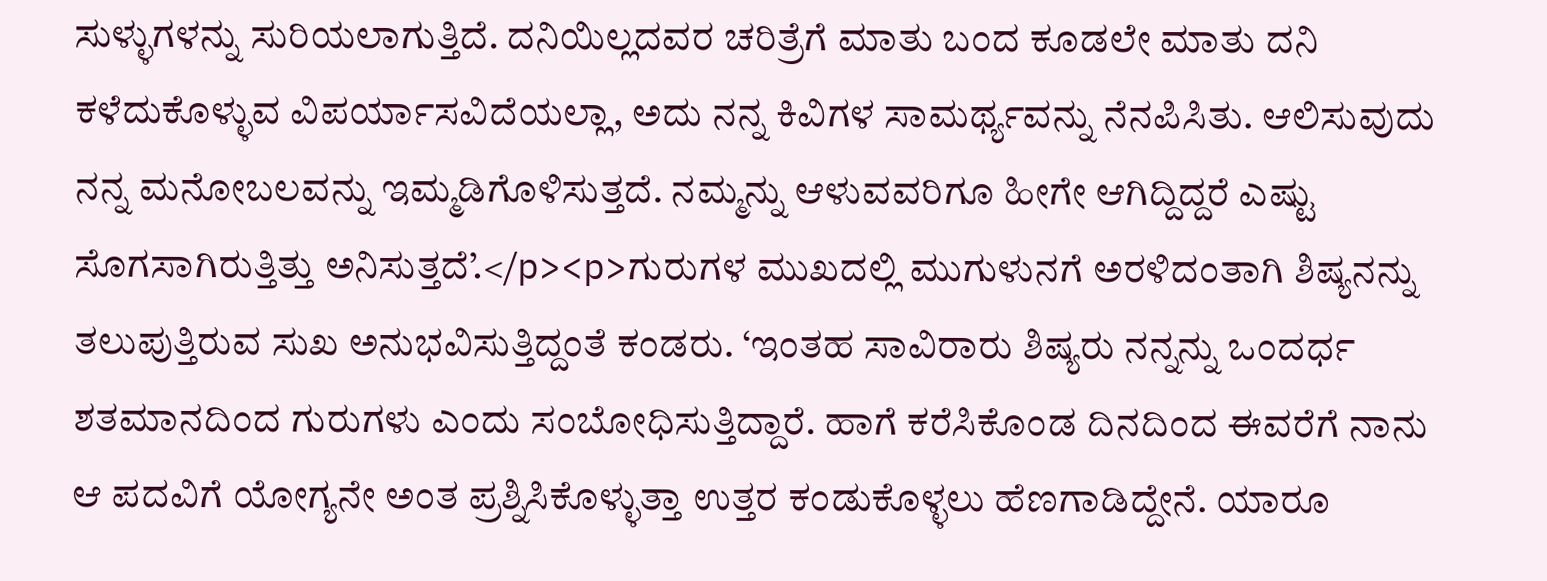ಸುಳ್ಳುಗಳನ್ನು ಸುರಿಯಲಾಗುತ್ತಿದೆ. ದನಿಯಿಲ್ಲದವರ ಚರಿತ್ರೆಗೆ ಮಾತು ಬಂದ ಕೂಡಲೇ ಮಾತು ದನಿ ಕಳೆದುಕೊಳ್ಳುವ ವಿಪರ್ಯಾಸವಿದೆಯಲ್ಲಾ, ಅದು ನನ್ನ ಕಿವಿಗಳ ಸಾಮರ್ಥ್ಯವನ್ನು ನೆನಪಿಸಿತು. ಆಲಿಸುವುದು ನನ್ನ ಮನೋಬಲವನ್ನು ಇಮ್ಮಡಿಗೊಳಿಸುತ್ತದೆ. ನಮ್ಮನ್ನು ಆಳುವವರಿಗೂ ಹೀಗೇ ಆಗಿದ್ದಿದ್ದರೆ ಎಷ್ಟು ಸೊಗಸಾಗಿರುತ್ತಿತ್ತು ಅನಿಸುತ್ತದೆ’.</p><p>ಗುರುಗಳ ಮುಖದಲ್ಲಿ ಮುಗುಳುನಗೆ ಅರಳಿದಂತಾಗಿ ಶಿಷ್ಯನನ್ನು ತಲುಪುತ್ತಿರುವ ಸುಖ ಅನುಭವಿಸುತ್ತಿದ್ದಂತೆ ಕಂಡರು. ‘ಇಂತಹ ಸಾವಿರಾರು ಶಿಷ್ಯರು ನನ್ನನ್ನು ಒಂದರ್ಧ ಶತಮಾನದಿಂದ ಗುರುಗಳು ಎಂದು ಸಂಬೋಧಿಸುತ್ತಿದ್ದಾರೆ. ಹಾಗೆ ಕರೆಸಿಕೊಂಡ ದಿನದಿಂದ ಈವರೆಗೆ ನಾನು ಆ ಪದವಿಗೆ ಯೋಗ್ಯನೇ ಅಂತ ಪ್ರಶ್ನಿಸಿಕೊಳ್ಳುತ್ತಾ ಉತ್ತರ ಕಂಡುಕೊಳ್ಳಲು ಹೆಣಗಾಡಿದ್ದೇನೆ. ಯಾರೂ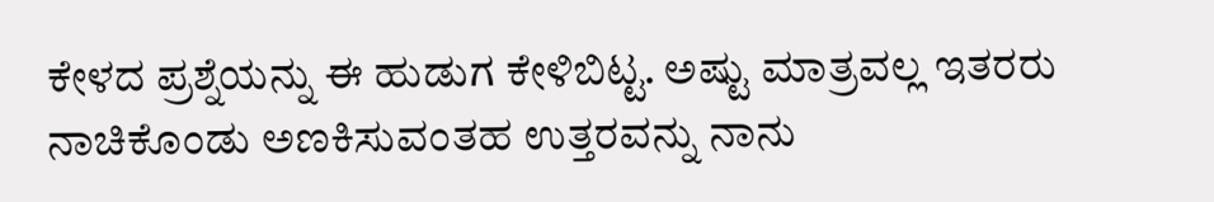ಕೇಳದ ಪ್ರಶ್ನೆಯನ್ನು ಈ ಹುಡುಗ ಕೇಳಿಬಿಟ್ಟ. ಅಷ್ಟು ಮಾತ್ರವಲ್ಲ ಇತರರು ನಾಚಿಕೊಂಡು ಅಣಕಿಸುವಂತಹ ಉತ್ತರವನ್ನು ನಾನು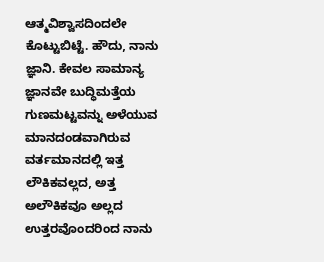ಆತ್ಮವಿಶ್ವಾಸದಿಂದಲೇ ಕೊಟ್ಟುಬಿಟ್ಟೆ. ಹೌದು, ನಾನು ಜ್ಞಾನಿ. ಕೇವಲ ಸಾಮಾನ್ಯ ಜ್ಞಾನವೇ ಬುದ್ಧಿಮತ್ತೆಯ ಗುಣಮಟ್ಟವನ್ನು ಅಳೆಯುವ ಮಾನದಂಡವಾಗಿರುವ ವರ್ತಮಾನದಲ್ಲಿ ಇತ್ತ ಲೌಕಿಕವಲ್ಲದ, ಅತ್ತ ಅಲೌಕಿಕವೂ ಅಲ್ಲದ ಉತ್ತರವೊಂದರಿಂದ ನಾನು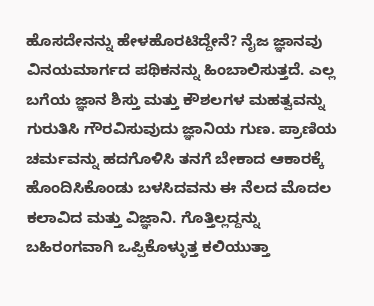ಹೊಸದೇನನ್ನು ಹೇಳಹೊರಟಿದ್ದೇನೆ? ನೈಜ ಜ್ಞಾನವು ವಿನಯಮಾರ್ಗದ ಪಥಿಕನನ್ನು ಹಿಂಬಾಲಿಸುತ್ತದೆ. ಎಲ್ಲ ಬಗೆಯ ಜ್ಞಾನ ಶಿಸ್ತು ಮತ್ತು ಕೌಶಲಗಳ ಮಹತ್ವವನ್ನು ಗುರುತಿಸಿ ಗೌರವಿಸುವುದು ಜ್ಞಾನಿಯ ಗುಣ. ಪ್ರಾಣಿಯ ಚರ್ಮವನ್ನು ಹದಗೊಳಿಸಿ ತನಗೆ ಬೇಕಾದ ಆಕಾರಕ್ಕೆ ಹೊಂದಿಸಿಕೊಂಡು ಬಳಸಿದವನು ಈ ನೆಲದ ಮೊದಲ ಕಲಾವಿದ ಮತ್ತು ವಿಜ್ಞಾನಿ. ಗೊತ್ತಿಲ್ಲದ್ದನ್ನು ಬಹಿರಂಗವಾಗಿ ಒಪ್ಪಿಕೊಳ್ಳುತ್ತ ಕಲಿಯುತ್ತಾ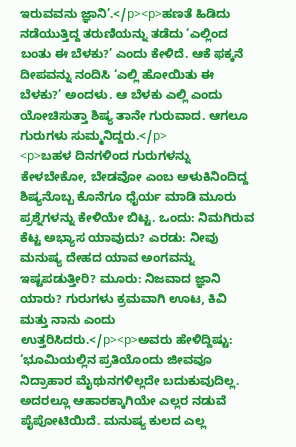ಇರುವವನು ಜ್ಞಾನಿ’.</p><p>ಹಣತೆ ಹಿಡಿದು ನಡೆಯುತ್ತಿದ್ದ ತರುಣಿಯನ್ನು ತಡೆದು ‘ಎಲ್ಲಿಂದ ಬಂತು ಈ ಬೆಳಕು?’ ಎಂದು ಕೇಳಿದೆ. ಆಕೆ ಫಕ್ಕನೆ ದೀಪವನ್ನು ನಂದಿಸಿ ‘ಎಲ್ಲಿ ಹೋಯಿತು ಈ ಬೆಳಕು?’ ಅಂದಳು. ಆ ಬೆಳಕು ಎಲ್ಲಿ ಎಂದು ಯೋಚಿಸುತ್ತಾ ಶಿಷ್ಯ ತಾನೇ ಗುರುವಾದ. ಆಗಲೂ ಗುರುಗಳು ಸುಮ್ಮನಿದ್ದರು.</p>
<p>ಬಹಳ ದಿನಗಳಿಂದ ಗುರುಗಳನ್ನು ಕೇಳಬೇಕೋ, ಬೇಡವೋ ಎಂಬ ಅಳುಕಿನಿಂದಿದ್ದ ಶಿಷ್ಯನೊಬ್ಬ ಕೊನೆಗೂ ಧೈರ್ಯ ಮಾಡಿ ಮೂರು ಪ್ರಶ್ನೆಗಳನ್ನು ಕೇಳಿಯೇ ಬಿಟ್ಟ. ಒಂದು: ನಿಮಗಿರುವ ಕೆಟ್ಟ ಅಭ್ಯಾಸ ಯಾವುದು? ಎರಡು: ನೀವು ಮನುಷ್ಯ ದೇಹದ ಯಾವ ಅಂಗವನ್ನು ಇಷ್ಟಪಡುತ್ತೀರಿ? ಮೂರು: ನಿಜವಾದ ಜ್ಞಾನಿ ಯಾರು? ಗುರುಗಳು ಕ್ರಮವಾಗಿ ಊಟ, ಕಿವಿ ಮತ್ತು ನಾನು ಎಂದು ಉತ್ತರಿಸಿದರು.</p><p>ಅವರು ಹೇಳಿದ್ದಿಷ್ಟು: ‘ಭೂಮಿಯಲ್ಲಿನ ಪ್ರತಿಯೊಂದು ಜೀವವೂ ನಿದ್ರಾಹಾರ ಮೈಥುನಗಳಿಲ್ಲದೇ ಬದುಕುವುದಿಲ್ಲ. ಅದರಲ್ಲೂ ಆಹಾರಕ್ಕಾಗಿಯೇ ಎಲ್ಲರ ನಡುವೆ ಪೈಪೋಟಿಯಿದೆ. ಮನುಷ್ಯ ಕುಲದ ಎಲ್ಲ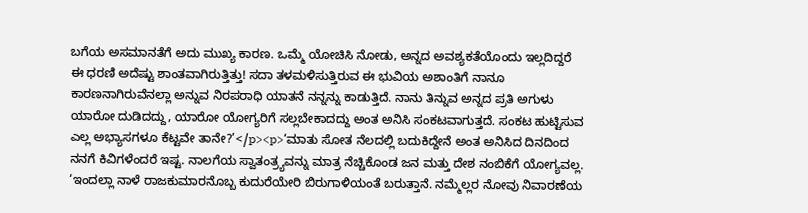ಬಗೆಯ ಅಸಮಾನತೆಗೆ ಅದು ಮುಖ್ಯ ಕಾರಣ. ಒಮ್ಮೆ ಯೋಚಿಸಿ ನೋಡು, ಅನ್ನದ ಅವಶ್ಯಕತೆಯೊಂದು ಇಲ್ಲದಿದ್ದರೆ ಈ ಧರಣಿ ಅದೆಷ್ಟು ಶಾಂತವಾಗಿರುತ್ತಿತ್ತು! ಸದಾ ತಳಮಳಿಸುತ್ತಿರುವ ಈ ಭುವಿಯ ಅಶಾಂತಿಗೆ ನಾನೂ ಕಾರಣನಾಗಿರುವೆನಲ್ಲಾ ಅನ್ನುವ ನಿರಪರಾಧಿ ಯಾತನೆ ನನ್ನನ್ನು ಕಾಡುತ್ತಿದೆ. ನಾನು ತಿನ್ನುವ ಅನ್ನದ ಪ್ರತಿ ಅಗುಳು ಯಾರೋ ದುಡಿದದ್ದು, ಯಾರೋ ಯೋಗ್ಯರಿಗೆ ಸಲ್ಲಬೇಕಾದದ್ದು ಅಂತ ಅನಿಸಿ ಸಂಕಟವಾಗುತ್ತದೆ. ಸಂಕಟ ಹುಟ್ಟಿಸುವ ಎಲ್ಲ ಅಭ್ಯಾಸಗಳೂ ಕೆಟ್ಟವೇ ತಾನೇ?’</p><p>‘ಮಾತು ಸೋತ ನೆಲದಲ್ಲಿ ಬದುಕಿದ್ದೇನೆ ಅಂತ ಅನಿಸಿದ ದಿನದಿಂದ ನನಗೆ ಕಿವಿಗಳೆಂದರೆ ಇಷ್ಟ. ನಾಲಗೆಯ ಸ್ವಾತಂತ್ರ್ಯವನ್ನು ಮಾತ್ರ ನೆಚ್ಚಿಕೊಂಡ ಜನ ಮತ್ತು ದೇಶ ನಂಬಿಕೆಗೆ ಯೋಗ್ಯವಲ್ಲ. ‘ಇಂದಲ್ಲಾ ನಾಳೆ ರಾಜಕುಮಾರನೊಬ್ಬ ಕುದುರೆಯೇರಿ ಬಿರುಗಾಳಿಯಂತೆ ಬರುತ್ತಾನೆ. ನಮ್ಮೆಲ್ಲರ ನೋವು ನಿವಾರಣೆಯ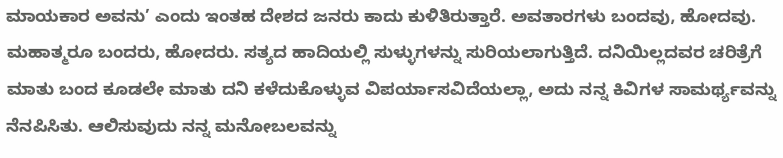ಮಾಯಕಾರ ಅವನು’ ಎಂದು ಇಂತಹ ದೇಶದ ಜನರು ಕಾದು ಕುಳಿತಿರುತ್ತಾರೆ. ಅವತಾರಗಳು ಬಂದವು, ಹೋದವು. ಮಹಾತ್ಮರೂ ಬಂದರು, ಹೋದರು. ಸತ್ಯದ ಹಾದಿಯಲ್ಲಿ ಸುಳ್ಳುಗಳನ್ನು ಸುರಿಯಲಾಗುತ್ತಿದೆ. ದನಿಯಿಲ್ಲದವರ ಚರಿತ್ರೆಗೆ ಮಾತು ಬಂದ ಕೂಡಲೇ ಮಾತು ದನಿ ಕಳೆದುಕೊಳ್ಳುವ ವಿಪರ್ಯಾಸವಿದೆಯಲ್ಲಾ, ಅದು ನನ್ನ ಕಿವಿಗಳ ಸಾಮರ್ಥ್ಯವನ್ನು ನೆನಪಿಸಿತು. ಆಲಿಸುವುದು ನನ್ನ ಮನೋಬಲವನ್ನು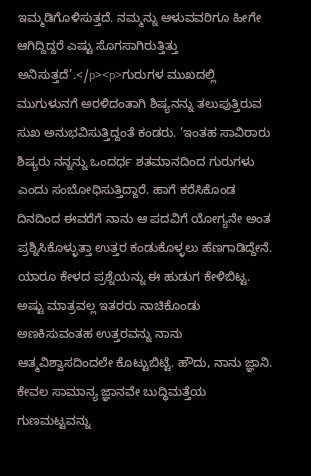ಇಮ್ಮಡಿಗೊಳಿಸುತ್ತದೆ. ನಮ್ಮನ್ನು ಆಳುವವರಿಗೂ ಹೀಗೇ ಆಗಿದ್ದಿದ್ದರೆ ಎಷ್ಟು ಸೊಗಸಾಗಿರುತ್ತಿತ್ತು ಅನಿಸುತ್ತದೆ’.</p><p>ಗುರುಗಳ ಮುಖದಲ್ಲಿ ಮುಗುಳುನಗೆ ಅರಳಿದಂತಾಗಿ ಶಿಷ್ಯನನ್ನು ತಲುಪುತ್ತಿರುವ ಸುಖ ಅನುಭವಿಸುತ್ತಿದ್ದಂತೆ ಕಂಡರು. ‘ಇಂತಹ ಸಾವಿರಾರು ಶಿಷ್ಯರು ನನ್ನನ್ನು ಒಂದರ್ಧ ಶತಮಾನದಿಂದ ಗುರುಗಳು ಎಂದು ಸಂಬೋಧಿಸುತ್ತಿದ್ದಾರೆ. ಹಾಗೆ ಕರೆಸಿಕೊಂಡ ದಿನದಿಂದ ಈವರೆಗೆ ನಾನು ಆ ಪದವಿಗೆ ಯೋಗ್ಯನೇ ಅಂತ ಪ್ರಶ್ನಿಸಿಕೊಳ್ಳುತ್ತಾ ಉತ್ತರ ಕಂಡುಕೊಳ್ಳಲು ಹೆಣಗಾಡಿದ್ದೇನೆ. ಯಾರೂ ಕೇಳದ ಪ್ರಶ್ನೆಯನ್ನು ಈ ಹುಡುಗ ಕೇಳಿಬಿಟ್ಟ. ಅಷ್ಟು ಮಾತ್ರವಲ್ಲ ಇತರರು ನಾಚಿಕೊಂಡು ಅಣಕಿಸುವಂತಹ ಉತ್ತರವನ್ನು ನಾನು ಆತ್ಮವಿಶ್ವಾಸದಿಂದಲೇ ಕೊಟ್ಟುಬಿಟ್ಟೆ. ಹೌದು, ನಾನು ಜ್ಞಾನಿ. ಕೇವಲ ಸಾಮಾನ್ಯ ಜ್ಞಾನವೇ ಬುದ್ಧಿಮತ್ತೆಯ ಗುಣಮಟ್ಟವನ್ನು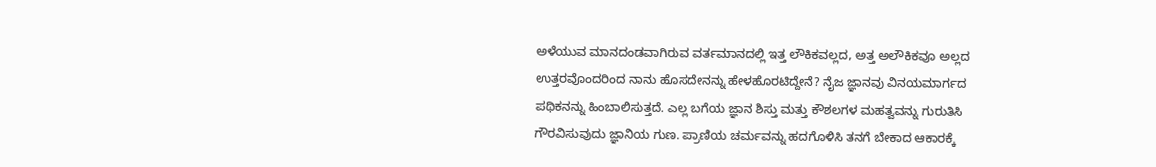ಅಳೆಯುವ ಮಾನದಂಡವಾಗಿರುವ ವರ್ತಮಾನದಲ್ಲಿ ಇತ್ತ ಲೌಕಿಕವಲ್ಲದ, ಅತ್ತ ಅಲೌಕಿಕವೂ ಅಲ್ಲದ ಉತ್ತರವೊಂದರಿಂದ ನಾನು ಹೊಸದೇನನ್ನು ಹೇಳಹೊರಟಿದ್ದೇನೆ? ನೈಜ ಜ್ಞಾನವು ವಿನಯಮಾರ್ಗದ ಪಥಿಕನನ್ನು ಹಿಂಬಾಲಿಸುತ್ತದೆ. ಎಲ್ಲ ಬಗೆಯ ಜ್ಞಾನ ಶಿಸ್ತು ಮತ್ತು ಕೌಶಲಗಳ ಮಹತ್ವವನ್ನು ಗುರುತಿಸಿ ಗೌರವಿಸುವುದು ಜ್ಞಾನಿಯ ಗುಣ. ಪ್ರಾಣಿಯ ಚರ್ಮವನ್ನು ಹದಗೊಳಿಸಿ ತನಗೆ ಬೇಕಾದ ಆಕಾರಕ್ಕೆ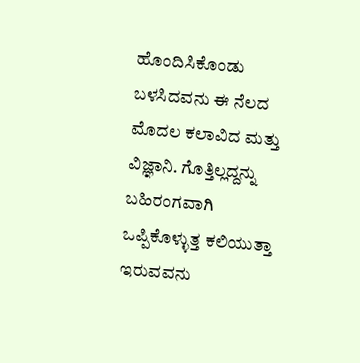ಹೊಂದಿಸಿಕೊಂಡು ಬಳಸಿದವನು ಈ ನೆಲದ ಮೊದಲ ಕಲಾವಿದ ಮತ್ತು ವಿಜ್ಞಾನಿ. ಗೊತ್ತಿಲ್ಲದ್ದನ್ನು ಬಹಿರಂಗವಾಗಿ ಒಪ್ಪಿಕೊಳ್ಳುತ್ತ ಕಲಿಯುತ್ತಾ ಇರುವವನು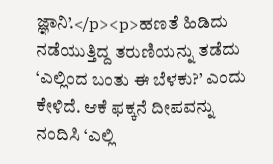ಜ್ಞಾನಿ’.</p><p>ಹಣತೆ ಹಿಡಿದು ನಡೆಯುತ್ತಿದ್ದ ತರುಣಿಯನ್ನು ತಡೆದು ‘ಎಲ್ಲಿಂದ ಬಂತು ಈ ಬೆಳಕು?’ ಎಂದು ಕೇಳಿದೆ. ಆಕೆ ಫಕ್ಕನೆ ದೀಪವನ್ನು ನಂದಿಸಿ ‘ಎಲ್ಲಿ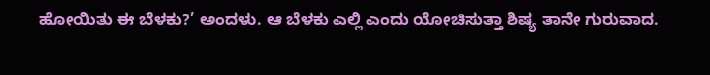ಹೋಯಿತು ಈ ಬೆಳಕು?’ ಅಂದಳು. ಆ ಬೆಳಕು ಎಲ್ಲಿ ಎಂದು ಯೋಚಿಸುತ್ತಾ ಶಿಷ್ಯ ತಾನೇ ಗುರುವಾದ.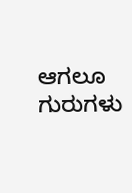ಆಗಲೂ ಗುರುಗಳು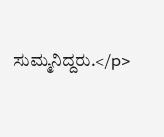ಸುಮ್ಮನಿದ್ದರು.</p>